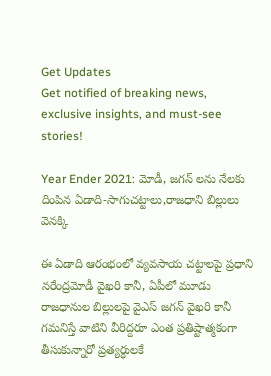Get Updates
Get notified of breaking news, exclusive insights, and must-see stories!

Year Ender 2021: మోడీ, జగన్ లను నేలకు దింపిన ఏడాది-సాగుచట్టాలు,రాజధాని బిల్లులు వెనక్కి

ఈ ఏడాది ఆరంభంలో వ్యవసాయ చట్టాలపై ప్రధాని నరేంద్రమోడీ వైఖరి కానీ, ఏపీలో మూడు రాజధానుల బిల్లులపై వైఎస్ జగన్ వైఖరి కానీ గమనిస్తే వాటిని వీరిద్దరూ ఎంత ప్రతిష్టాత్మకంగా తీసుకున్నారో ప్రత్యర్ధులకే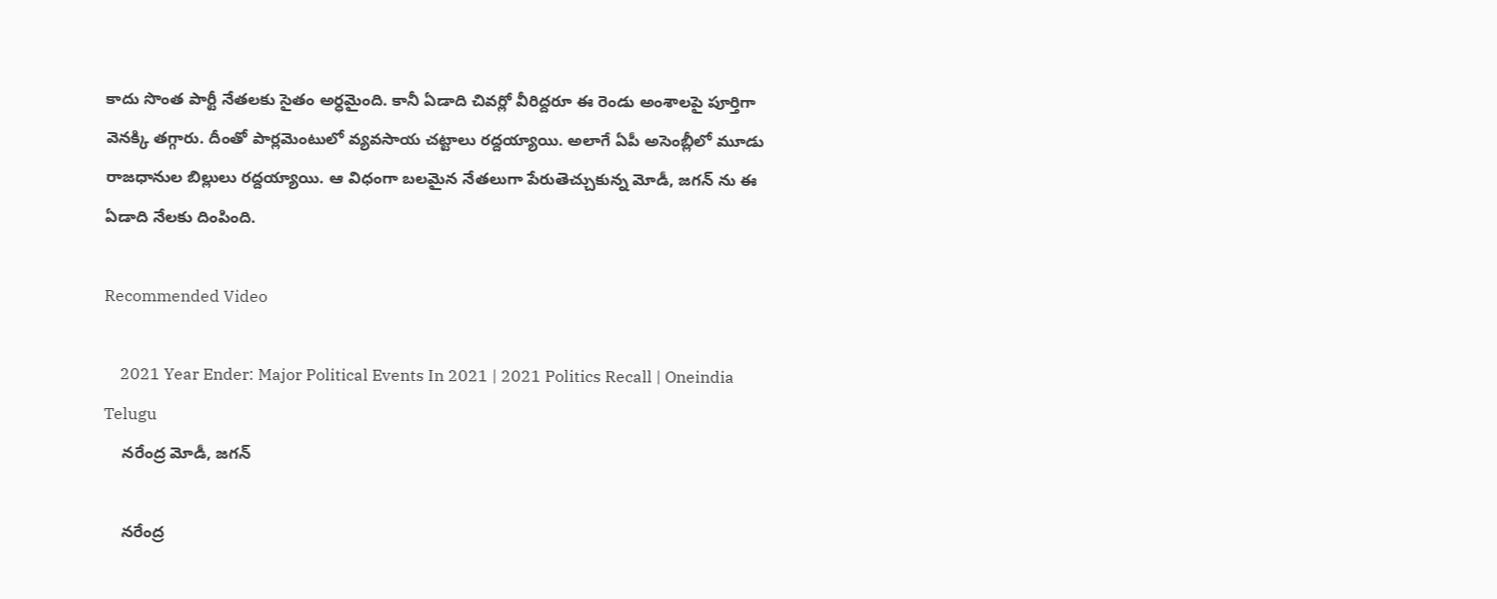కాదు సొంత పార్టీ నేతలకు సైతం అర్ధమైంది. కానీ ఏడాది చివర్లో వీరిద్దరూ ఈ రెండు అంశాలపై పూర్తిగా వెనక్కి తగ్గారు. దీంతో పార్లమెంటులో వ్యవసాయ చట్టాలు రద్దయ్యాయి. అలాగే ఏపీ అసెంబ్లీలో మూడు రాజధానుల బిల్లులు రద్దయ్యాయి. ఆ విధంగా బలమైన నేతలుగా పేరుతెచ్చుకున్న మోడీ, జగన్ ను ఈ ఏడాది నేలకు దింపింది.

Recommended Video

    2021 Year Ender: Major Political Events In 2021 | 2021 Politics Recall | Oneindia Telugu
    నరేంద్ర మోడీ, జగన్

    నరేంద్ర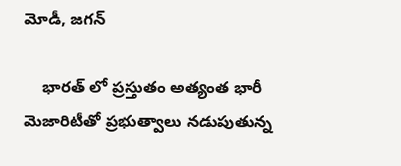మోడీ, జగన్

    భారత్ లో ప్రస్తుతం అత్యంత భారీ మెజారిటీతో ప్రభుత్వాలు నడుపుతున్న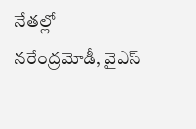నేతల్లో నరేంద్రమోడీ, వైఎస్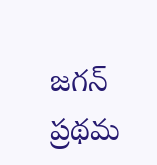జగన్ ప్రథమ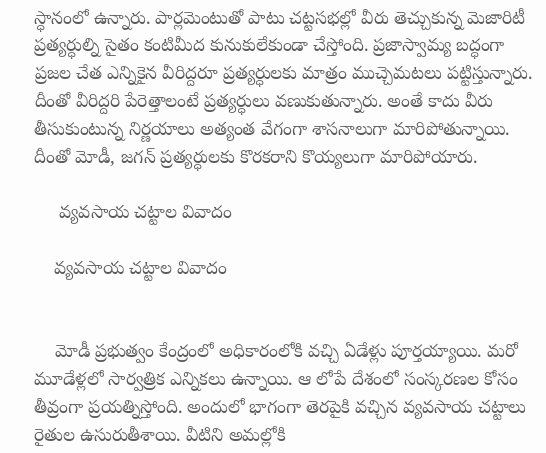స్ధానంలో ఉన్నారు. పార్లమెంటుతో పాటు చట్టసభల్లో వీరు తెచ్చుకున్న మెజారిటీ ప్రత్యర్ధుల్ని సైతం కంటిమీద కునుకులేకుండా చేస్తోంది. ప్రజాస్వామ్య బద్ధంగా ప్రజల చేత ఎన్నికైన వీరిద్దరూ ప్రత్యర్ధులకు మాత్రం ముచ్చెమటలు పట్టిస్తున్నారు. దీంతో వీరిద్దరి పేరెత్తాలంటే ప్రత్యర్ధులు వణుకుతున్నారు. అంతే కాదు వీరు తీసుకుంటున్న నిర్ణయాలు అత్యంత వేగంగా శాసనాలుగా మారిపోతున్నాయి. దీంతో మోడీ, జగన్ ప్రత్యర్ధులకు కొరకరాని కొయ్యలుగా మారిపోయారు.

     వ్యవసాయ చట్టాల వివాదం

    వ్యవసాయ చట్టాల వివాదం


    మోడీ ప్రభుత్వం కేంద్రంలో అధికారంలోకి వచ్చి ఏడేళ్లు పూర్తయ్యాయి. మరో మూడేళ్లలో సార్వత్రిక ఎన్నికలు ఉన్నాయి. ఆ లోపే దేశంలో సంస్కరణల కోసం తీవ్రంగా ప్రయత్నిస్తోంది. అందులో భాగంగా తెరపైకి వచ్చిన వ్యవసాయ చట్టాలు రైతుల ఉసురుతీశాయి. వీటిని అమల్లోకి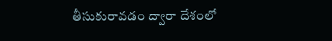తీసుకురావడం ద్వారా దేశంలో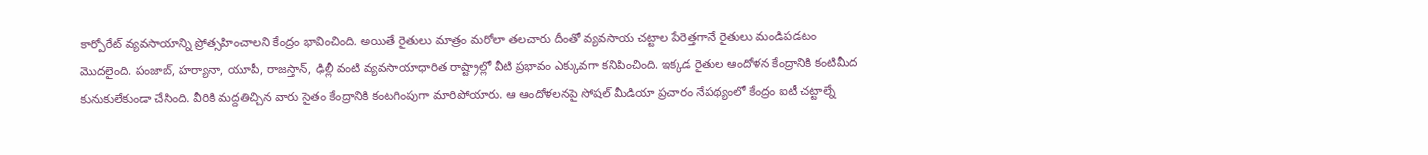కార్పోరేట్ వ్యవసాయాన్ని ప్రోత్సహించాలని కేంద్రం భావించింది. అయితే రైతులు మాత్రం మరోలా తలచారు దీంతో వ్యవసాయ చట్టాల పేరెత్తగానే రైతులు మండిపడటం మొదలైంది. పంజాబ్, హర్యానా, యూపీ, రాజస్తాన్, ఢిల్లీ వంటి వ్యవసాయాధారిత రాష్ట్రాల్లో వీటి ప్రభావం ఎక్కువగా కనిపించింది. ఇక్కడ రైతుల ఆందోళన కేంద్రానికి కంటిమీద కునుకులేకుండా చేసింది. వీరికి మద్దతిచ్చిన వారు సైతం కేంద్రానికి కంటగింపుగా మారిపోయారు. ఆ ఆందోళలనపై సోషల్ మీడియా ప్రచారం నేపథ్యంలో కేంద్రం ఐటీ చట్టాల్నే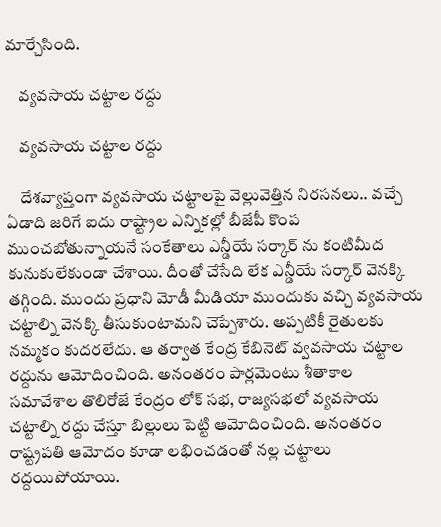మార్చేసింది.

    వ్యవసాయ చట్టాల రద్దు

    వ్యవసాయ చట్టాల రద్దు

    దేశవ్యాప్తంగా వ్యవసాయ చట్టాలపై వెల్లువెత్తిన నిరసనలు.. వచ్చే ఏడాది జరిగే ఐదు రాష్ట్రాల ఎన్నికల్లో బీజేపీ కొంప ముంచబోతున్నాయనే సంకేతాలు ఎన్డీయే సర్కార్ ను కంటిమీద కునుకులేకుండా చేశాయి. దీంతో చేసేది లేక ఎన్డీయే సర్కార్ వెనక్కి తగ్గింది. ముందు ప్రధాని మోడీ మీడియా ముందుకు వచ్చి వ్యవసాయ చట్టాల్ని వెనక్కి తీసుకుంటామని చెప్పేశారు. అప్పటికీ రైతులకు నమ్మకం కుదరలేదు. ఆ తర్వాత కేంద్ర కేబినెట్ వ్వవసాయ చట్టాల రద్దును ఆమోదించింది. అనంతరం పార్లమెంటు శీతాకాల సమావేశాల తొలిరోజే కేంద్రం లోక్ సభ, రాజ్యసభలో వ్యవసాయ చట్టాల్ని రద్దు చేస్తూ బిల్లులు పెట్టి ఆమోదించింది. అనంతరం రాష్ట్రపతి ఆమోదం కూడా లభించడంతో నల్ల చట్టాలు రద్దయిపోయాయి.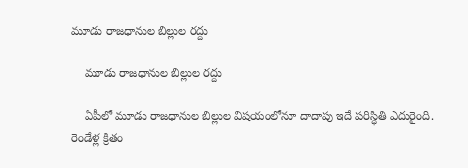మూడు రాజధానుల బిల్లుల రద్దు

    మూడు రాజధానుల బిల్లుల రద్దు

    ఏపీలో మూడు రాజధానుల బిల్లుల విషయంలోనూ దాదాపు ఇదే పరిస్ధితి ఎదురైంది. రెండేళ్ల క్రితం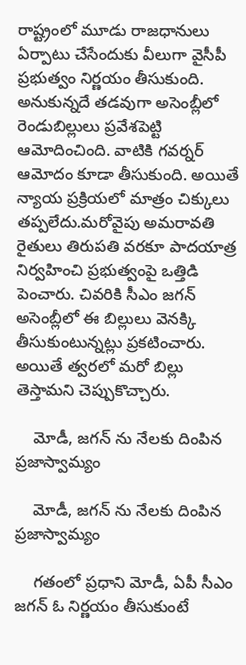రాష్ట్రంలో మూడు రాజధానులు ఏర్పాటు చేసేందుకు వీలుగా వైసీపీ ప్రభుత్వం నిర్ణయం తీసుకుంది. అనుకున్నదే తడవుగా అసెంబ్లీలో రెండుబిల్లులు ప్రవేశపెట్టి ఆమోదించింది. వాటికి గవర్నర్ ఆమోదం కూడా తీసుకుంది. అయితే న్యాయ ప్రక్రియలో మాత్రం చిక్కులు తప్పలేదు.మరోవైపు అమరావతి రైతులు తిరుపతి వరకూ పాదయాత్ర నిర్వహించి ప్రభుత్వంపై ఒత్తిడి పెంచారు. చివరికి సీఎం జగన్ అసెంబ్లీలో ఈ బిల్లులు వెనక్కి తీసుకుంటున్నట్లు ప్రకటించారు. అయితే త్వరలో మరో బిల్లు తెస్తామని చెప్పుకొచ్చారు.

    మోడీ, జగన్ ను నేలకు దింపిన ప్రజాస్వామ్యం

    మోడీ, జగన్ ను నేలకు దింపిన ప్రజాస్వామ్యం

    గతంలో ప్రధాని మోడీ, ఏపీ సీఎం జగన్ ఓ నిర్ణయం తీసుకుంటే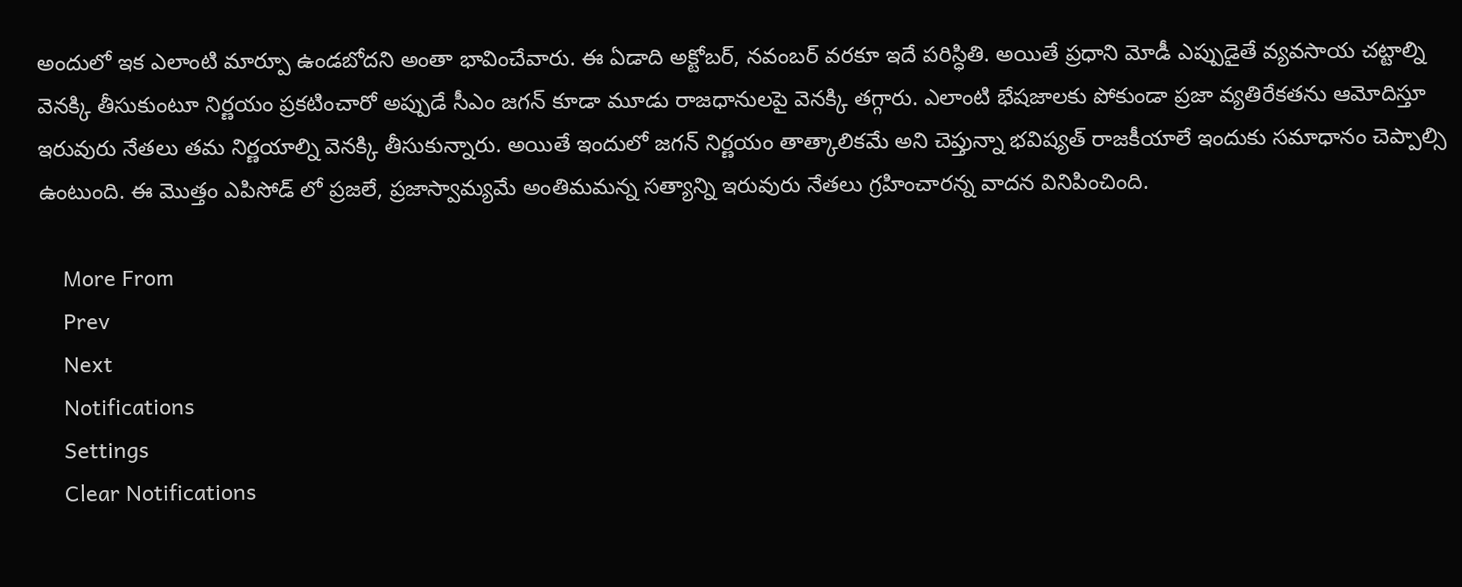అందులో ఇక ఎలాంటి మార్పూ ఉండబోదని అంతా భావించేవారు. ఈ ఏడాది అక్టోబర్, నవంబర్ వరకూ ఇదే పరిస్ధితి. అయితే ప్రధాని మోడీ ఎప్పుడైతే వ్యవసాయ చట్టాల్ని వెనక్కి తీసుకుంటూ నిర్ణయం ప్రకటించారో అప్పుడే సీఎం జగన్ కూడా మూడు రాజధానులపై వెనక్కి తగ్గారు. ఎలాంటి భేషజాలకు పోకుండా ప్రజా వ్యతిరేకతను ఆమోదిస్తూ ఇరువురు నేతలు తమ నిర్ణయాల్ని వెనక్కి తీసుకున్నారు. అయితే ఇందులో జగన్ నిర్ణయం తాత్కాలికమే అని చెప్తున్నా భవిష్యత్ రాజకీయాలే ఇందుకు సమాధానం చెప్పాల్సి ఉంటుంది. ఈ మొత్తం ఎపిసోడ్ లో ప్రజలే, ప్రజాస్వామ్యమే అంతిమమన్న సత్యాన్ని ఇరువురు నేతలు గ్రహించారన్న వాదన వినిపించింది.

    More From
    Prev
    Next
    Notifications
    Settings
    Clear Notifications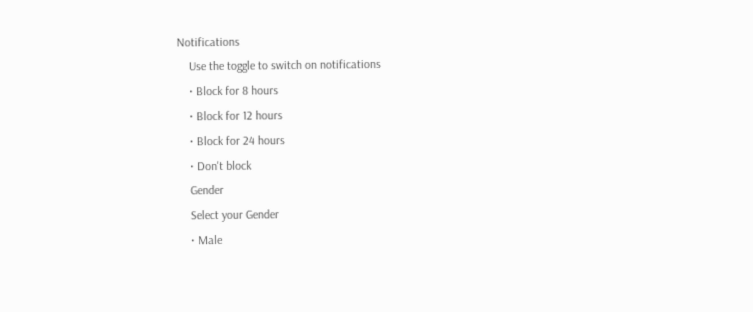Notifications
    Use the toggle to switch on notifications
    • Block for 8 hours
    • Block for 12 hours
    • Block for 24 hours
    • Don't block
    Gender
    Select your Gender
    • Male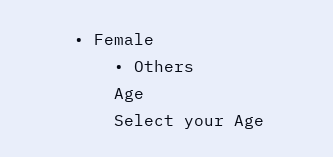• Female
    • Others
    Age
    Select your Age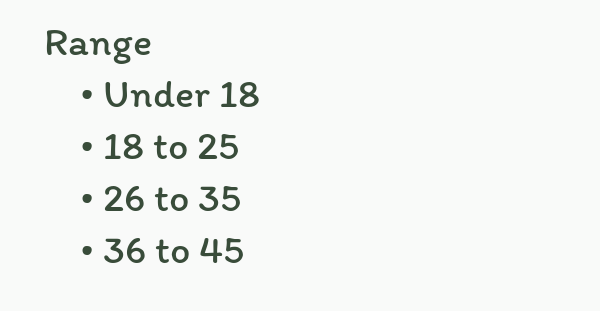Range
    • Under 18
    • 18 to 25
    • 26 to 35
    • 36 to 45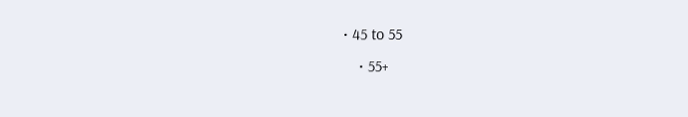• 45 to 55
    • 55+